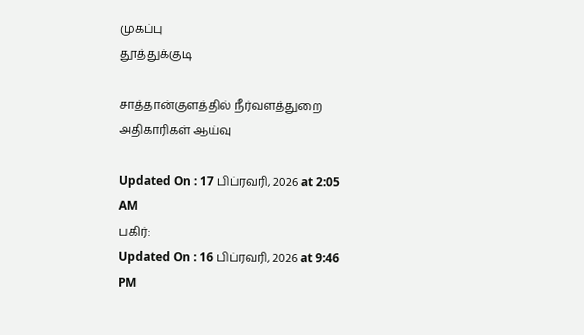முகப்பு
தூத்துக்குடி

சாத்தான்குளத்தில் நீர்வளத்துறை அதிகாரிகள் ஆய்வு

Updated On : 17 பிப்ரவரி, 2026 at 2:05 AM
பகிர்:
Updated On : 16 பிப்ரவரி, 2026 at 9:46 PM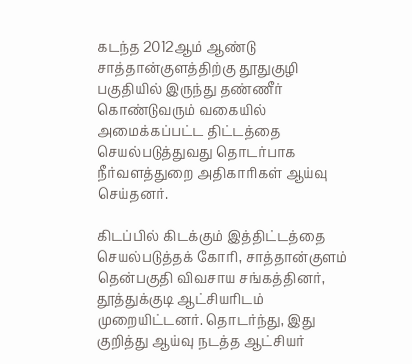கடந்த 2012ஆம் ஆண்டு சாத்தான்குளத்திற்கு தூதுகுழி பகுதியில் இருந்து தண்ணீர் கொண்டுவரும் வகையில் அமைக்கப்பட்ட திட்டத்தை செயல்படுத்துவது தொடர்பாக நீர்வளத்துறை அதிகாரிகள் ஆய்வு செய்தனர்.

கிடப்பில் கிடக்கும் இத்திட்டத்தை செயல்படுத்தக் கோரி, சாத்தான்குளம் தென்பகுதி விவசாய சங்கத்தினர், தூத்துக்குடி ஆட்சியரிடம் முறையிட்டனர். தொடர்ந்து, இது குறித்து ஆய்வு நடத்த ஆட்சியர்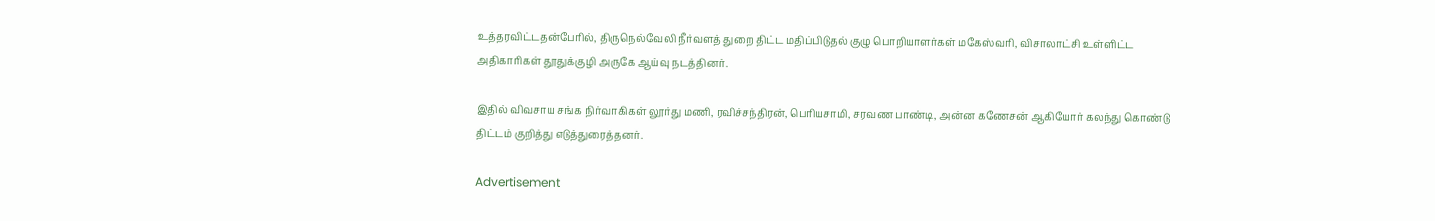உத்தரவிட்டதன்பேரில், திருநெல்வேலி நீர்வளத் துறை திட்ட மதிப்பிடுதல் குழு பொறியாளர்கள் மகேஸ்வரி, விசாலாட்சி உள்ளிட்ட அதிகாரிகள் தூதுக்குழி அருகே ஆய்வு நடத்தினர்.

இதில் விவசாய சங்க நிர்வாகிகள் லூர்து மணி, ரவிச்சந்திரன், பெரியசாமி, சரவண பாண்டி, அன்ன கணேசன் ஆகியோர் கலந்து கொண்டு திட்டம் குறித்து எடுத்துரைத்தனர்.

Advertisement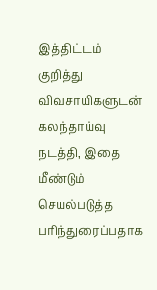இத்திட்டம் குறித்து விவசாயிகளுடன் கலந்தாய்வு நடத்தி, இதை மீண்டும் செயல்படுத்த பரிந்துரைப்பதாக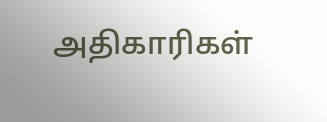அதிகாரிகள்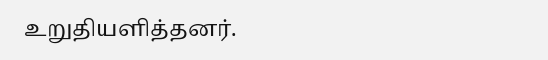உறுதியளித்தனர்.